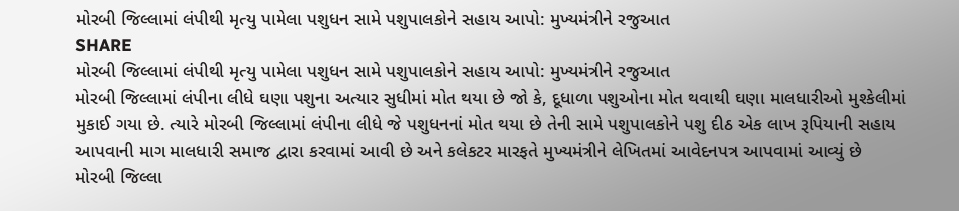મોરબી જિલ્લામાં લંપીથી મૃત્યુ પામેલા પશુધન સામે પશુપાલકોને સહાય આપો: મુખ્યમંત્રીને રજુઆત
SHARE
મોરબી જિલ્લામાં લંપીથી મૃત્યુ પામેલા પશુધન સામે પશુપાલકોને સહાય આપો: મુખ્યમંત્રીને રજુઆત
મોરબી જિલ્લામાં લંપીના લીધે ઘણા પશુના અત્યાર સુધીમાં મોત થયા છે જો કે, દૂધાળા પશુઓના મોત થવાથી ઘણા માલધારીઓ મુશ્કેલીમાં મુકાઈ ગયા છે. ત્યારે મોરબી જિલ્લામાં લંપીના લીધે જે પશુધનનાં મોત થયા છે તેની સામે પશુપાલકોને પશુ દીઠ એક લાખ રૂપિયાની સહાય આપવાની માગ માલધારી સમાજ દ્વારા કરવામાં આવી છે અને કલેકટર મારફતે મુખ્યમંત્રીને લેખિતમાં આવેદનપત્ર આપવામાં આવ્યું છે
મોરબી જિલ્લા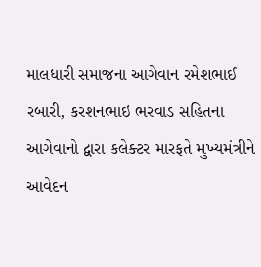માલધારી સમાજના આગેવાન રમેશભાઈ રબારી, કરશનભાઇ ભરવાડ સહિતના આગેવાનો દ્વારા કલેક્ટર મારફતે મુખ્યમંત્રીને આવેદન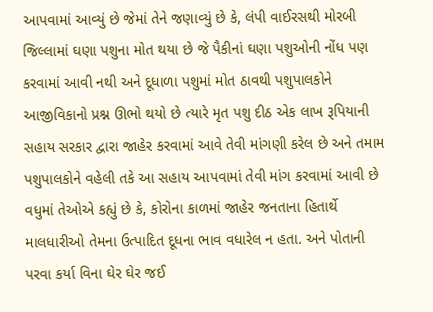આપવામાં આવ્યું છે જેમાં તેને જણાવ્યું છે કે, લંપી વાઈરસથી મોરબી જિલ્લામાં ઘણા પશુના મોત થયા છે જે પૈકીનાં ઘણા પશુઓની નોંધ પણ કરવામાં આવી નથી અને દૂધાળા પશુમાં મોત ઠાવથી પશુપાલકોને આજીવિકાનો પ્રશ્ન ઊભો થયો છે ત્યારે મૃત પશુ દીઠ એક લાખ રૂપિયાની સહાય સરકાર દ્વારા જાહેર કરવામાં આવે તેવી માંગણી કરેલ છે અને તમામ પશુપાલકોને વહેલી તકે આ સહાય આપવામાં તેવી માંગ કરવામાં આવી છે વધુમાં તેઓએ કહ્યું છે કે, કોરોના કાળમાં જાહેર જનતાના હિતાર્થે માલધારીઓ તેમના ઉત્પાદિત દૂધના ભાવ વધારેલ ન હતા. અને પોતાની પરવા કર્યા વિના ઘેર ઘેર જઈ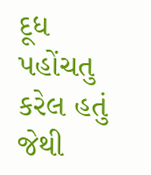દૂધ પહોંચતુ કરેલ હતું જેથી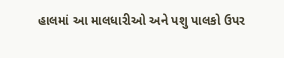હાલમાં આ માલધારીઓ અને પશુ પાલકો ઉપર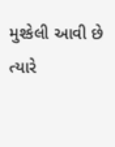મુશ્કેલી આવી છે ત્યારે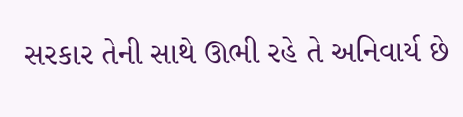સરકાર તેની સાથે ઊભી રહે તે અનિવાર્ય છે